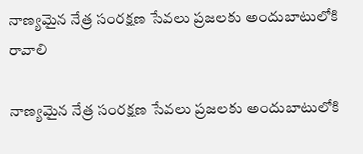నాణ్యమైన నేత్ర సంరక్షణ సేవలు ప్రజలకు అందుబాటులోకి రావాలి

నాణ్యమైన నేత్ర సంరక్షణ సేవలు ప్రజలకు అందుబాటులోకి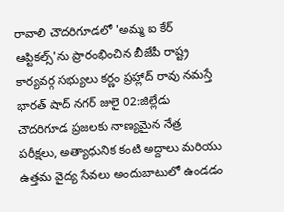రావాలి చౌదరిగూడలో 'అమ్మ ఐ కేర్ ఆప్టికల్స్'ను ప్రారంభించిన బీజేపీ రాష్ట్ర కార్యవర్గ సభ్యులు కర్ణం ప్రహ్లాద్ రావు నమస్తే భారత్ షాద్ నగర్ జులై 02:జిల్లేడు చౌదరిగూడ ప్రజలకు నాణ్యమైన నేత్ర పరీక్షలు, అత్యాధునిక కంటి అద్దాలు మరియు ఉత్తమ వైద్య సేవలు అందుబాటులో ఉండడం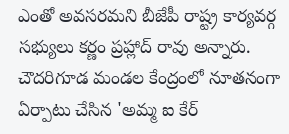ఎంతో అవసరమని బీజేపీ రాష్ట్ర కార్యవర్గ సభ్యులు కర్ణం ప్రహ్లాద్ రావు అన్నారు. చౌదరిగూడ మండల కేంద్రంలో నూతనంగా ఏర్పాటు చేసిన 'అమ్మ ఐ కేర్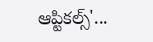ఆప్టికల్స్'...